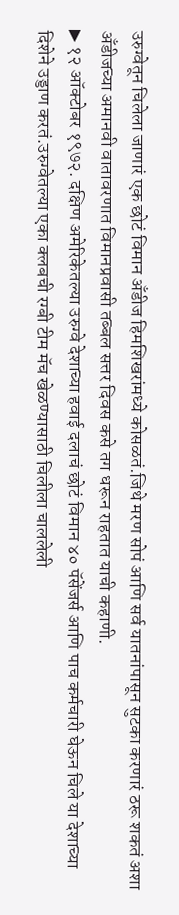उरुग्वेतून चिलेला जाणारं एक छोटं विमान अँडीज हिमशिखरांमध्ये कोसळतं.जिथे मरण सोपं आणि सर्व यातनांपासून सुटका करणारं ठरू शकतं अशा अँडीजच्या अमानवी वातावरणात विमानप्रवासी तब्बल सत्तर दिवस कसे तग धरून राहतात याची कहाणी.
▶ १२ ऑक्टोबर १९७२. दक्षिण अमेरिकेतल्या उरुग्वे देशाच्या हवाई दलाचं छोटं विमान ४० पॅसेंजर्स आणि पाच कर्मचारी घेऊन चिले या देशाच्या दिशेने उड्डाण करतं.उरुग्वेतल्या एका क्लबची रग्बी टीम मॅच खेळण्यासाठी चिलीला चाललेली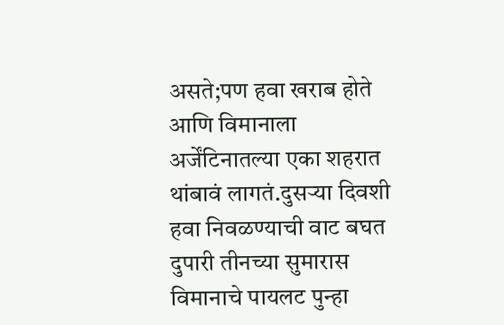असते;पण हवा खराब होते आणि विमानाला अर्जेंटिनातल्या एका शहरात थांबावं लागतं.दुसऱ्या दिवशी हवा निवळण्याची वाट बघत दुपारी तीनच्या सुमारास विमानाचे पायलट पुन्हा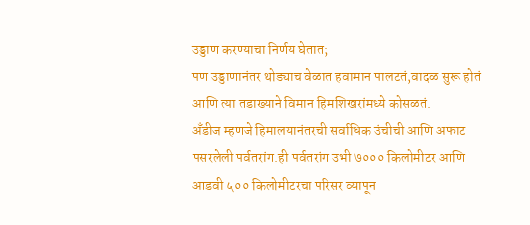उड्डाण करण्याचा निर्णय घेतात;
पण उड्डाणानंतर थोड्याच वेळात हवामान पालटतं,वादळ सुरू होतं आणि त्या तडाख्याने विमान हिमशिखरांमध्ये कोसळतं.
अँडीज म्हणजे हिमालयानंतरची सर्वाधिक उंचीची आणि अफाट पसरलेली पर्वतरांग.ही पर्वतरांग उभी ७००० किलोमीटर आणि आडवी ५०० किलोमीटरचा परिसर व्यापून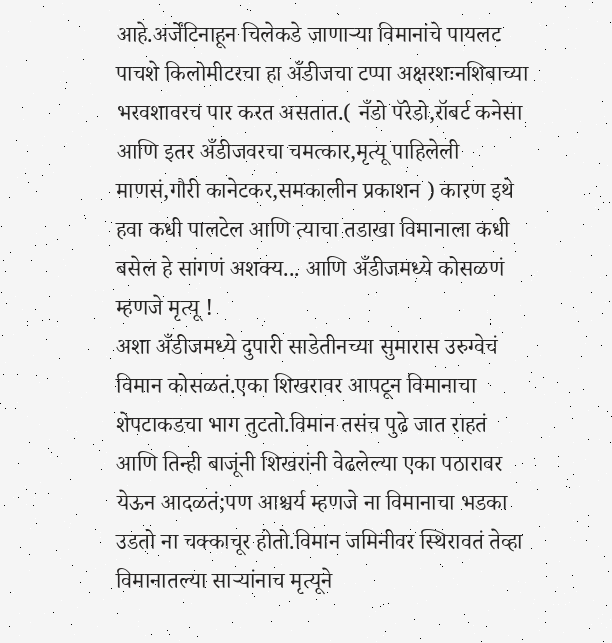आहे.अर्जेंटिनाहून चिलेकडे जाणाऱ्या विमानांचे पायलट पाचशे किलोमीटरचा हा अँडीजचा टप्पा अक्षरशःनशिबाच्या भरवशावरच पार करत असतात.( नँडो पॅरेडो,रॉबर्ट कनेसा आणि इतर अँडीजवरचा चमत्कार,मृत्यू पाहिलेली माणसं,गौरी कानेटकर,समकालीन प्रकाशन ) कारण इथे हवा कधी पालटेल आणि त्याचा तडाखा विमानाला कधी बसेल हे सांगणं अशक्य... आणि अँडीजमध्ये कोसळणं म्हणजे मृत्यू !
अशा अँडीजमध्ये दुपारी साडेतीनच्या सुमारास उरुग्वेचं विमान कोसळतं.एका शिखरावर आपटून विमानाचा शेपटाकडचा भाग तुटतो.विमान तसंच पुढे जात राहतं आणि तिन्ही बाजूंनी शिखरांनी वेढलेल्या एका पठारावर येऊन आदळतं;पण आश्चर्य म्हणजे ना विमानाचा भडका उडतो ना चक्काचूर होतो.विमान जमिनीवर स्थिरावतं तेव्हा विमानातल्या साऱ्यांनाच मृत्यूने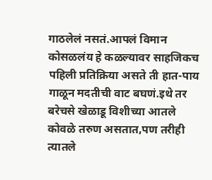गाठलेलं नसतं.आपलं विमान कोसळलंय हे कळल्यावर साहजिकच पहिली प्रतिक्रिया असते ती हात-पाय गाळून मदतीची वाट बघणं.इथे तर बरेचसे खेळाडू विशीच्या आतले कोवळे तरुण असतात,पण तरीही त्यातले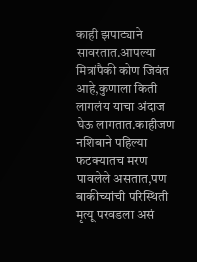काही झपाट्याने सावरतात.आपल्या मित्रांपैकी कोण जिवंत आहे,कुणाला किती लागलंय याचा अंदाज घेऊ लागतात.काहीजण नशिबाने पहिल्या फटक्यातच मरण पावलेले असतात,पण बाकीच्यांची परिस्थिती मृत्यू परवडला असं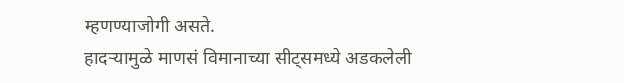म्हणण्याजोगी असते.
हादऱ्यामुळे माणसं विमानाच्या सीट्समध्ये अडकलेली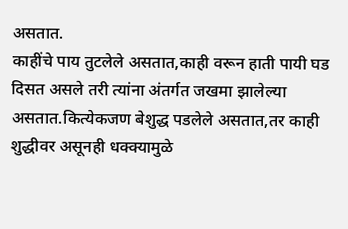असतात.
काहींचे पाय तुटलेले असतात,काही वरून हाती पायी घड दिसत असले तरी त्यांना अंतर्गत जखमा झालेल्या असतात.कित्येकजण बेशुद्ध पडलेले असतात,तर काही शुद्धीवर असूनही धक्क्यामुळे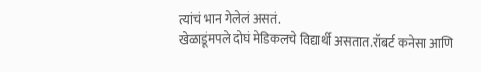त्यांचं भान गेलेलं असतं.
खेळाडूंमपले दोघं मेडिकलचे विद्यार्थी असतात.रॉबर्ट कनेसा आणि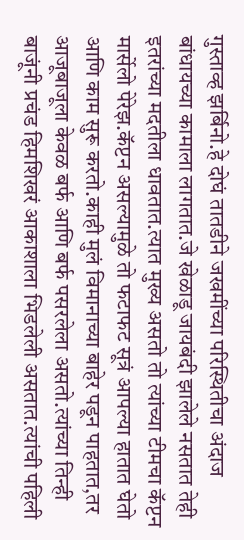गुस्ताव्ह झर्बिनो.हे दोघं तातडीने जखमींच्या परिस्थितीचा अंदाज बांधायच्या कामाला लागतात.जे खेळाडू जायबंदी झालेले नसतात तेही इतरांच्या मदतीला धावतात.त्यात मुख्य असतो तो त्यांच्या टीमचा कॅप्टन मार्सेलो पेरेझ.कॅप्टन असल्यामुळे तो फटाफट सूत्रं आपल्या हातात घेतो आणि काम सुरू करतो.काही मुलं विमानाच्या बाहेर पडून पाहतात,तर आजूबाजूला केवळ बर्फ आणि बर्फ पसरलेला असतो.त्यांच्या तिन्ही बाजूंनी प्रचंड हिमशिखरं आकाशाला भिडलेली असतात.त्यांची पहिली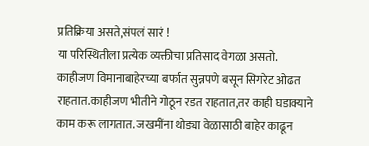प्रतिक्रिया असते,संपलं सारं !
या परिस्थितीला प्रत्येक व्यक्तीचा प्रतिसाद वेगळा असतो.
काहीजण विमानाबाहेरच्या बर्फात सुन्नपणे बसून सिगरेट ओढत राहतात.काहीजण भीतीने गोठून रडत राहतात,तर काही घडाक्याने काम करू लागतात. जखमींना थोड्या वेळासाठी बाहेर काढून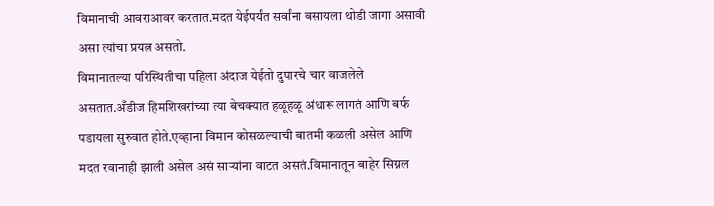विमानाची आवराआवर करतात.मदत येईपर्यंत सर्वांना बसायला थोडी जागा असावी असा त्यांचा प्रयत्न असतो.
विमानातल्या परिस्थितीचा पहिला अंदाज येईतो दुपारचे चार वाजलेले असतात.अँडीज हिमशिखरांच्या त्या बेचक्यात हळूहळू अंधारू लागतं आणि बर्फ पडायला सुरुवात होते.एव्हाना विमान कोसळल्याची बातमी कळली असेल आणि मदत रवानाही झाली असेल असं साऱ्यांना वाटत असतं.विमानातून बाहेर सिग्नल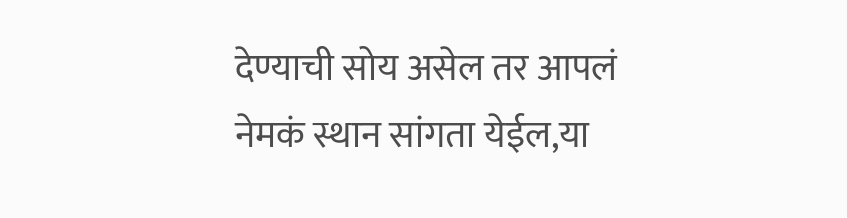देण्याची सोय असेल तर आपलं नेमकं स्थान सांगता येईल,या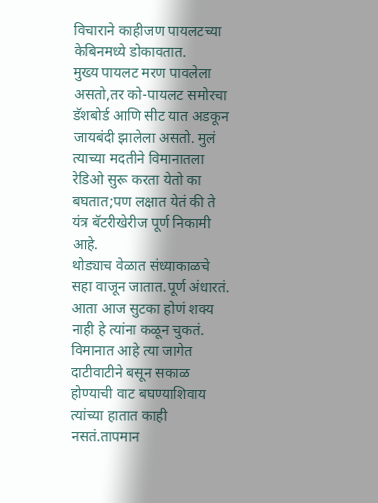विचाराने काहीजण पायलटच्या केबिनमध्ये डोकावतात.
मुख्य पायलट मरण पावलेला असतो,तर को-पायलट समोरचा डॅशबोर्ड आणि सीट यात अडकून जायबंदी झालेला असतो. मुलं त्याच्या मदतीने विमानातला रेडिओ सुरू करता येतो का बघतात;पण लक्षात येतं की ते यंत्र बॅटरीखेरीज पूर्ण निकामी आहे.
थोड्याच वेळात संध्याकाळचे सहा वाजून जातात.पूर्ण अंधारतं.
आता आज सुटका होणं शक्य नाही हे त्यांना कळून चुकतं.
विमानात आहे त्या जागेत दाटीवाटीने बसून सकाळ होण्याची वाट बघण्याशिवाय त्यांच्या हातात काही नसतं.तापमान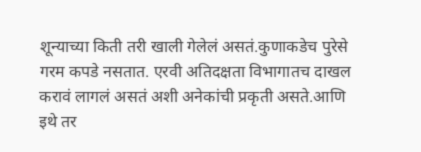शून्याच्या किती तरी खाली गेलेलं असतं.कुणाकडेच पुरेसे गरम कपडे नसतात. एरवी अतिदक्षता विभागातच दाखल करावं लागलं असतं अशी अनेकांची प्रकृती असते.आणि इथे तर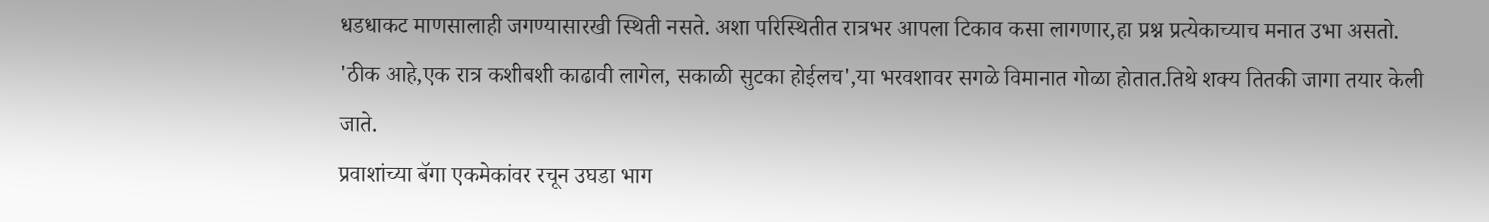धडधाकट माणसालाही जगण्यासारखी स्थिती नसते. अशा परिस्थितीत रात्रभर आपला टिकाव कसा लागणार,हा प्रश्न प्रत्येकाच्याच मनात उभा असतो. 'ठीक आहे,एक रात्र कशीबशी काढावी लागेल, सकाळी सुटका होईलच',या भरवशावर सगळे विमानात गोळा होतात.तिथे शक्य तितकी जागा तयार केली जाते.
प्रवाशांच्या बॅगा एकमेकांवर रचून उघडा भाग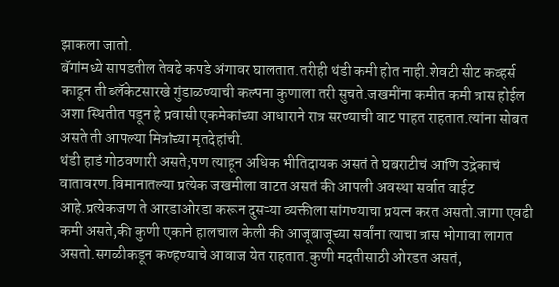झाकला जातो.
बॅगांमध्ये सापडतील तेवढे कपडे अंगावर घालतात.तरीही थंडी कमी होत नाही.शेवटी सीट कव्हर्स काढून ती ब्लॅकेटसारखे गुंडाळण्याची कल्पना कुणाला तरी सुचते.जखमींना कमीत कमी त्रास होईल अशा स्थितीत पडून हे प्रवासी एकमेकांच्या आधाराने रात्र सरण्याची वाट पाहत राहतात.त्यांना सोबत असते ती आपल्या मित्रांच्या मृतदेहांची.
थंडी हाडं गोठवणारी असते;पण त्याहून अधिक भीतिदायक असतं ते घबराटीचं आणि उद्रेकाचं वातावरण.विमानातल्या प्रत्येक जखमीला वाटत असतं की आपली अवस्था सर्वात वाईट आहे.प्रत्येकजण ते आरडाओरडा करून दुसऱ्या व्यक्तीला सांगण्याचा प्रयत्न करत असतो.जागा एवढी कमी असते,की कुणी एकाने हालचाल केली की आजूबाजूच्या सर्वांना त्याचा त्रास भोगावा लागत असतो.सगळीकडून कण्हण्याचे आवाज येत राहतात.कुणी मदतीसाठी ओरडत असतं,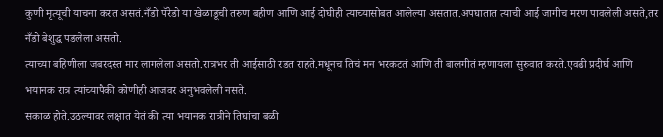कुणी मृत्यूची याचना करत असतं.नँडो पॅरेडो या खेळाडूची तरुण बहीण आणि आई दोघीही त्याच्यासोबत आलेल्या असतात.अपघातात त्याची आई जागीच मरण पावलेली असते,तर नँडो बेशुद्ध पडलेला असतो.
त्याच्या बहिणीला जबरदस्त मार लागलेला असतो.रात्रभर ती आईसाठी रडत राहते.मधूनच तिचं मन भरकटतं आणि ती बालगीतं म्हणायला सुरुवात करते.एवढी प्रदीर्घ आणि भयानक रात्र त्यांच्यापैकी कोणीही आजवर अनुभवलेली नसते.
सकाळ होते.उठल्यावर लक्षात येतं की त्या भयानक रात्रीने तिघांचा बळी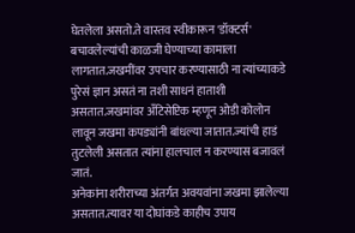घेतलेला असतो.ते वास्तव स्वीकारून 'डॉक्टर्स' बचावलेल्यांची काळजी घेण्याच्या कामाला लागतात.जखमींवर उपचार करण्यासाठी ना त्यांच्याकडे पुरेसं ज्ञान असतं ना तशी साधनं हाताशी असतात.जखमांवर अँटिसेप्टिक म्हणून ओडी कोलोन लावून जखमा कपड्यांनी बांधल्या जातात.ज्यांची हाडं तुटलेली असतात त्यांना हालचाल न करण्यास बजावलं जातं.
अनेकांना शरीराच्या अंतर्गत अवयवांना जखमा झालेल्या असतात.त्यावर या दोघांकडे काहीच उपाय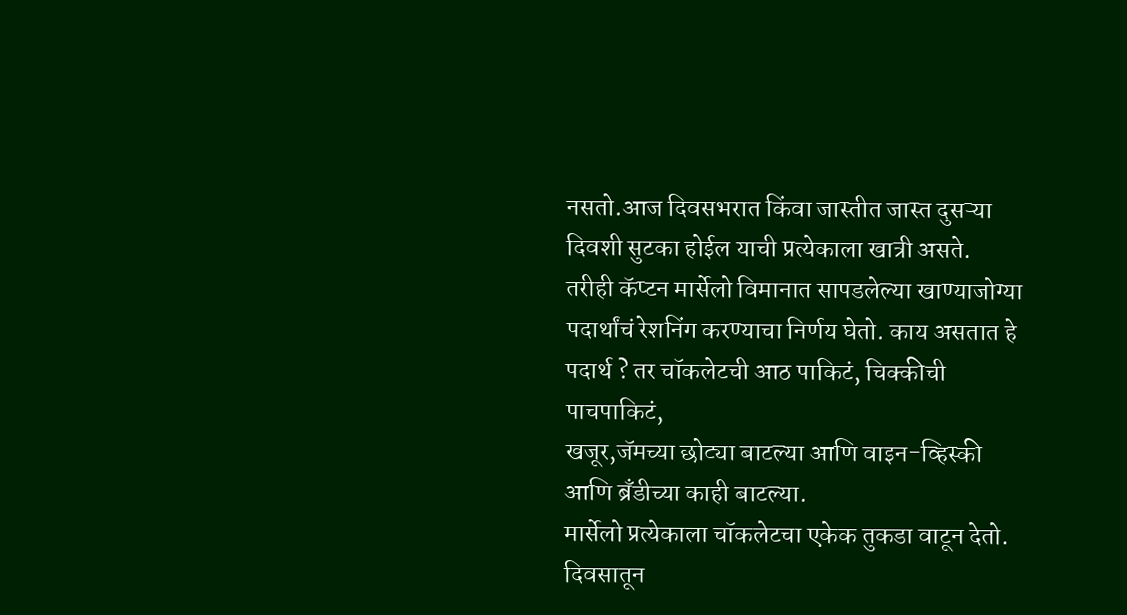नसतो.आज दिवसभरात किंवा जास्तीत जास्त दुसऱ्या दिवशी सुटका होईल याची प्रत्येकाला खात्री असते.
तरीही कॅप्टन मार्सेलो विमानात सापडलेल्या खाण्याजोग्या पदार्थांचं रेशनिंग करण्याचा निर्णय घेतो. काय असतात हे पदार्थ ? तर चॉकलेटची आठ पाकिटं, चिक्कीची पाचपाकिटं,
खजूर,जॅमच्या छोट्या बाटल्या आणि वाइन-व्हिस्की आणि ब्रँडीच्या काही बाटल्या.
मार्सेलो प्रत्येकाला चॉकलेटचा एकेक तुकडा वाटून देतो.
दिवसातून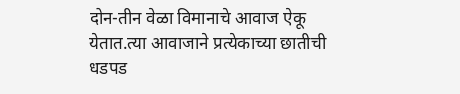दोन-तीन वेळा विमानाचे आवाज ऐकू येतात.त्या आवाजाने प्रत्येकाच्या छातीची धडपड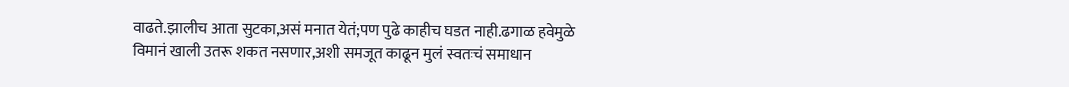वाढते.झालीच आता सुटका,असं मनात येतं;पण पुढे काहीच घडत नाही.ढगाळ हवेमुळे विमानं खाली उतरू शकत नसणार,अशी समजूत काढून मुलं स्वतःचं समाधान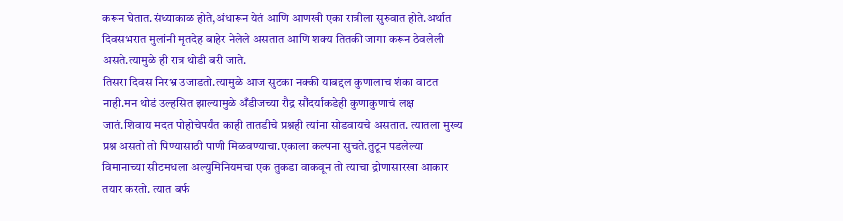करून घेतात.संध्याकाळ होते,अंधारून येतं आणि आणखी एका रात्रीला सुरुवात होते.अर्थात दिवसभरात मुलांनी मृतदेह बाहेर नेलेले असतात आणि शक्य तितकी जागा करून ठेवलेली असते.त्यामुळे ही रात्र थोडी बरी जाते.
तिसरा दिवस निरभ्र उजाडतो.त्यामुळे आज सुटका नक्की याबद्दल कुणालाच शंका वाटत नाही.मन थोडं उल्हसित झाल्यामुळे अँडीजच्या रौद्र सौंदर्याकडेही कुणाकुणाचं लक्ष जातं.शिवाय मदत पोहोचेपर्यंत काही तातडीचे प्रश्नही त्यांना सोडवायचे असतात. त्यातला मुख्य प्रश्न असतो तो पिण्यासाठी पाणी मिळवण्याचा.एकाला कल्पना सुचते.तुटून पडलेल्या विमानाच्या सीटमधला अल्युमिनियमचा एक तुकडा वाकवून तो त्याचा द्रोणासारखा आकार तयार करतो. त्यात बर्फ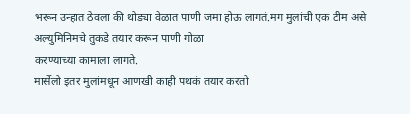भरून उन्हात ठेवला की थोड्या वेळात पाणी जमा होऊ लागतं.मग मुलांची एक टीम असे अल्युमिनिमचे तुकडे तयार करून पाणी गोळा
करण्याच्या कामाला लागते.
मार्सेलो इतर मुलांमधून आणखी काही पथकं तयार करतो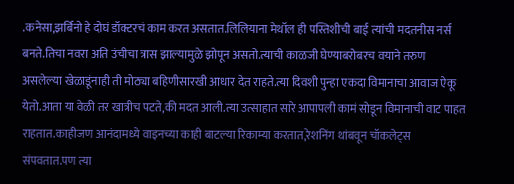.कनेसा,झर्बिनो हे दोघं डॉक्टरचं काम करत असतात.लिलियाना मेथॉल ही पस्तिशीची बाई त्यांची मदतनीस नर्स बनते.तिचा नवरा अति उंचीचा त्रास झाल्यामुळे झोपून असतो.त्याची काळजी घेण्याबरोबरच वयाने तरुण असलेल्या खेळाडूंनाही ती मोठ्या बहिणीसारखी आधार देत राहते.त्या दिवशी पुन्हा एकदा विमानाचा आवाज ऐकू येतो.आता या वेळी तर खात्रीच पटते,की मदत आली.त्या उत्साहात सारे आपापली कामं सोडून विमानाची वाट पाहत राहतात.काहीजण आनंदामध्ये वाइनच्या काही बाटल्या रिकाम्या करतात,रेशनिंग थांबवून चॉकलेट्स संपवतात.पण त्या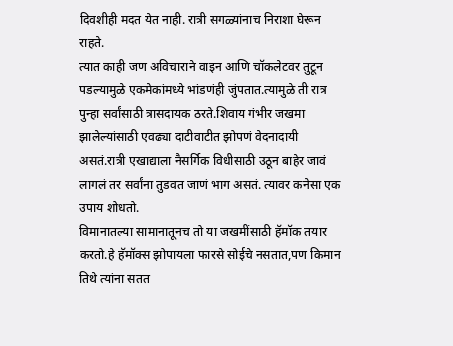दिवशीही मदत येत नाही. रात्री सगळ्यांनाच निराशा घेरून राहते.
त्यात काही जण अविचाराने वाइन आणि चॉकलेटवर तुटून पडल्यामुळे एकमेकांमध्ये भांडणंही जुंपतात.त्यामुळे ती रात्र पुन्हा सर्वांसाठी त्रासदायक ठरते.शिवाय गंभीर जखमा झालेल्यांसाठी एवढ्या दाटीवाटीत झोपणं वेदनादायी असतं.रात्री एखाद्याला नैसर्गिक विधीसाठी उठून बाहेर जावं लागलं तर सर्वांना तुडवत जाणं भाग असतं. त्यावर कनेसा एक उपाय शोधतो.
विमानातल्या सामानातूनच तो या जखमींसाठी हॅमॉक तयार करतो.हे हॅमॉक्स झोपायला फारसे सोईचे नसतात,पण किमान तिथे त्यांना सतत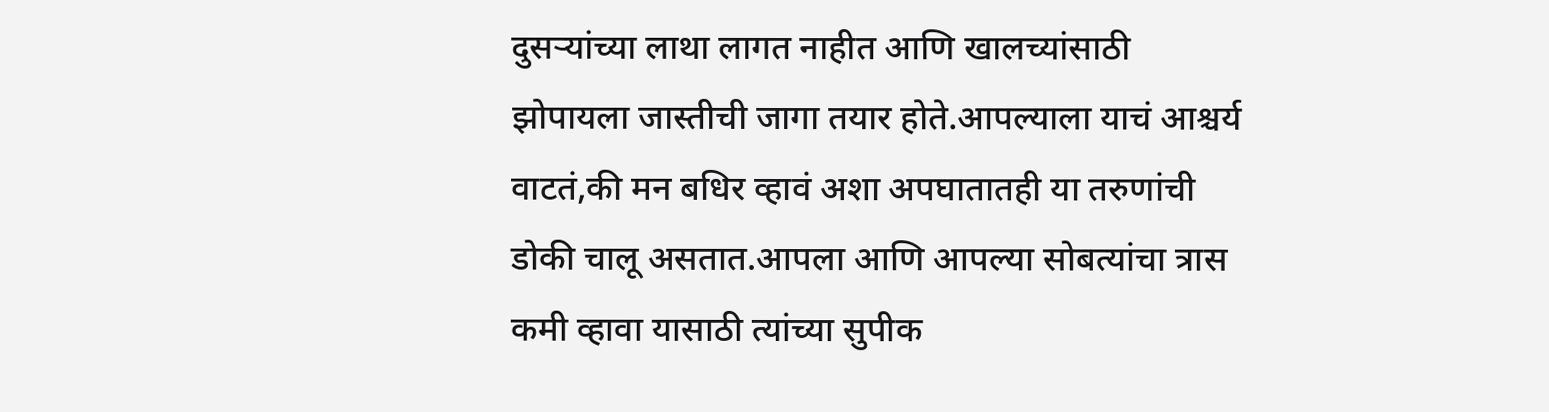दुसऱ्यांच्या लाथा लागत नाहीत आणि खालच्यांसाठी झोपायला जास्तीची जागा तयार होते.आपल्याला याचं आश्चर्य वाटतं,की मन बधिर व्हावं अशा अपघातातही या तरुणांची डोकी चालू असतात.आपला आणि आपल्या सोबत्यांचा त्रास कमी व्हावा यासाठी त्यांच्या सुपीक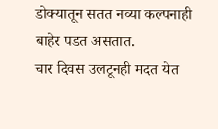डोक्यातून सतत नव्या कल्पनाही बाहेर पडत असतात.
चार दिवस उलटूनही मदत येत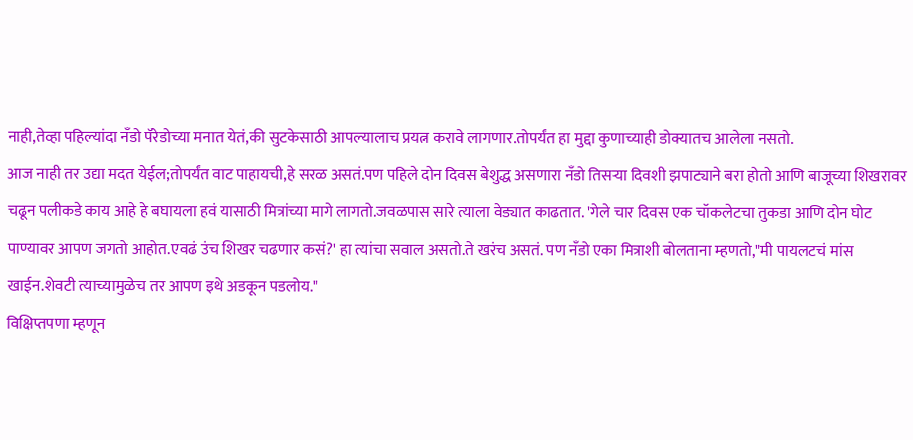नाही,तेव्हा पहिल्यांदा नँडो पॅरेडोच्या मनात येतं,की सुटकेसाठी आपल्यालाच प्रयत्न करावे लागणार.तोपर्यंत हा मुद्दा कुणाच्याही डोक्यातच आलेला नसतो.
आज नाही तर उद्या मदत येईल;तोपर्यंत वाट पाहायची,हे सरळ असतं.पण पहिले दोन दिवस बेशुद्ध असणारा नँडो तिसऱ्या दिवशी झपाट्याने बरा होतो आणि बाजूच्या शिखरावर चढून पलीकडे काय आहे हे बघायला हवं यासाठी मित्रांच्या मागे लागतो.जवळपास सारे त्याला वेड्यात काढतात. 'गेले चार दिवस एक चॉकलेटचा तुकडा आणि दोन घोट पाण्यावर आपण जगतो आहोत.एवढं उंच शिखर चढणार कसं?' हा त्यांचा सवाल असतो.ते खरंच असतं. पण नँडो एका मित्राशी बोलताना म्हणतो,"मी पायलटचं मांस खाईन.शेवटी त्याच्यामुळेच तर आपण इथे अडकून पडलोय."
विक्षिप्तपणा म्हणून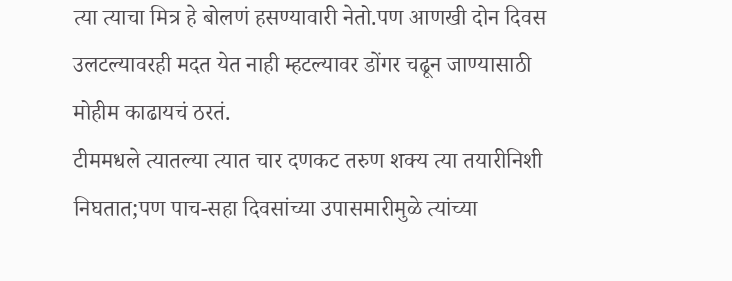त्या त्याचा मित्र हे बोलणं हसण्यावारी नेतो.पण आणखी दोन दिवस उलटल्यावरही मदत येत नाही म्हटल्यावर डोंगर चढून जाण्यासाठी मोहीम काढायचं ठरतं.
टीममधले त्यातल्या त्यात चार दणकट तरुण शक्य त्या तयारीनिशी निघतात;पण पाच-सहा दिवसांच्या उपासमारीमुळे त्यांच्या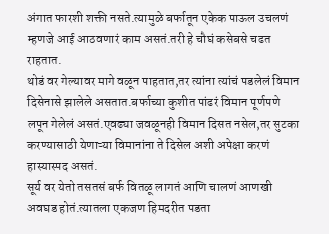अंगात फारशी शक्ती नसते.त्यामुळे बर्फातून एकेक पाऊल उचलणं म्हणजे आई आठवणारं काम असतं.तरी हे चौघं कसेबसे चढत राहतात.
थोडं वर गेल्यावर मागे वळून पाहतात,तर त्यांना त्यांचं पडलेलं विमान दिसेनासे झालेले असतात.बर्फाच्या कुशीत पांढरं विमान पूर्णपणे लपून गेलेलं असतं.एवढ्या जवळूनही विमान दिसत नसेल,तर सुटका करण्यासाठी येणाऱ्या विमानांना ते दिसेल अशी अपेक्षा करणं हास्यास्पद असतं.
सूर्य वर येतो तसतसं बर्फ वितळू लागतं आणि चालणं आणखी अवघड होतं.त्यातला एकजण हिमदरीत पडता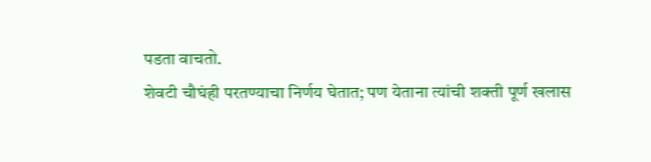पडता वाचतो.
शेवटी चौघंही परतण्याचा निर्णय घेतात; पण येताना त्यांची शक्ती पूर्ण खलास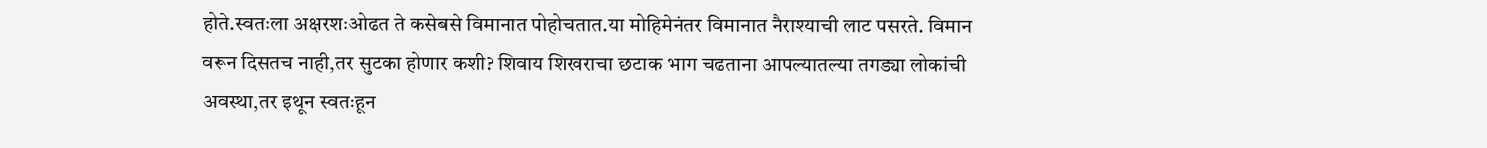होते.स्वतःला अक्षरशःओढत ते कसेबसे विमानात पोहोचतात.या मोहिमेनंतर विमानात नैराश्याची लाट पसरते. विमान वरून दिसतच नाही,तर सुटका होणार कशी? शिवाय शिखराचा छटाक भाग चढताना आपल्यातल्या तगड्या लोकांची अवस्था,तर इथून स्वतःहून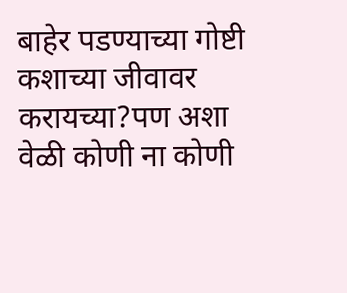बाहेर पडण्याच्या गोष्टी कशाच्या जीवावर करायच्या?पण अशा वेळी कोणी ना कोणी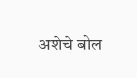अशेचे बोल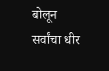बोलून सर्वांचा धीर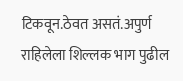टिकवून.ठेवत असतं.अपुर्ण राहिलेला शिल्लक भाग पुढील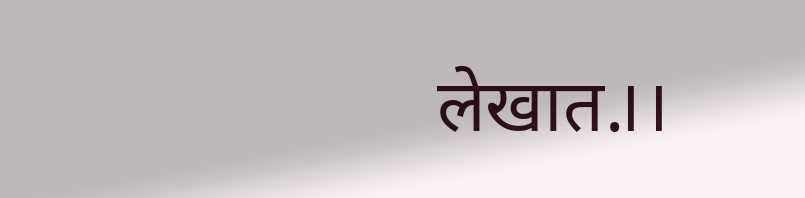लेखात.।।